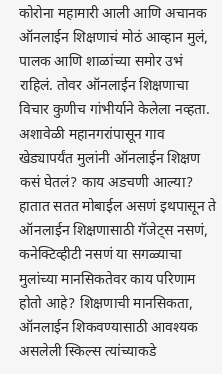कोरोना महामारी आली आणि अचानक ऑनलाईन शिक्षणाचं मोठं आव्हान मुलं, पालक आणि शाळांच्या समोर उभं राहिलं. तोवर ऑनलाईन शिक्षणाचा विचार कुणीच गांभीर्याने केलेला नव्हता. अशावेळी महानगरांपासून गाव खेड्यापर्यंत मुलांनी ऑनलाईन शिक्षण कसं घेतलं? काय अडचणी आल्या? हातात सतत मोबाईल असणं इथपासून ते ऑनलाईन शिक्षणासाठी गॅजेट्स नसणं, कनेक्टिव्हीटी नसणं या सगळ्याचा मुलांच्या मानसिकतेवर काय परिणाम होतो आहे? शिक्षणाची मानसिकता, ऑनलाईन शिकवण्यासाठी आवश्यक असलेली स्किल्स त्यांच्याकडे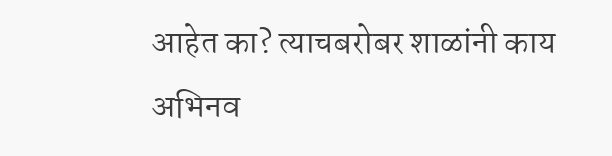आहेत का? त्याचबरोबर शाळांनी काय अभिनव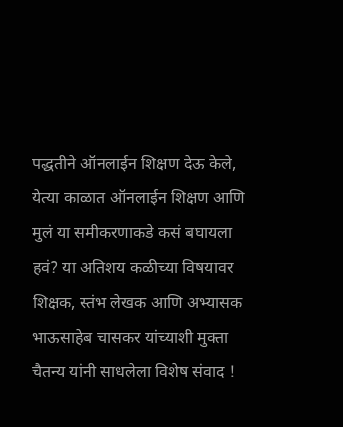पद्धतीने ऑनलाईन शिक्षण देऊ केले, येत्या काळात ऑनलाईन शिक्षण आणि मुलं या समीकरणाकडे कसं बघायला हवं? या अतिशय कळीच्या विषयावर शिक्षक, स्तंभ लेखक आणि अभ्यासक भाऊसाहेब चासकर यांच्याशी मुक्ता चैतन्य यांनी साधलेला विशेष संवाद !